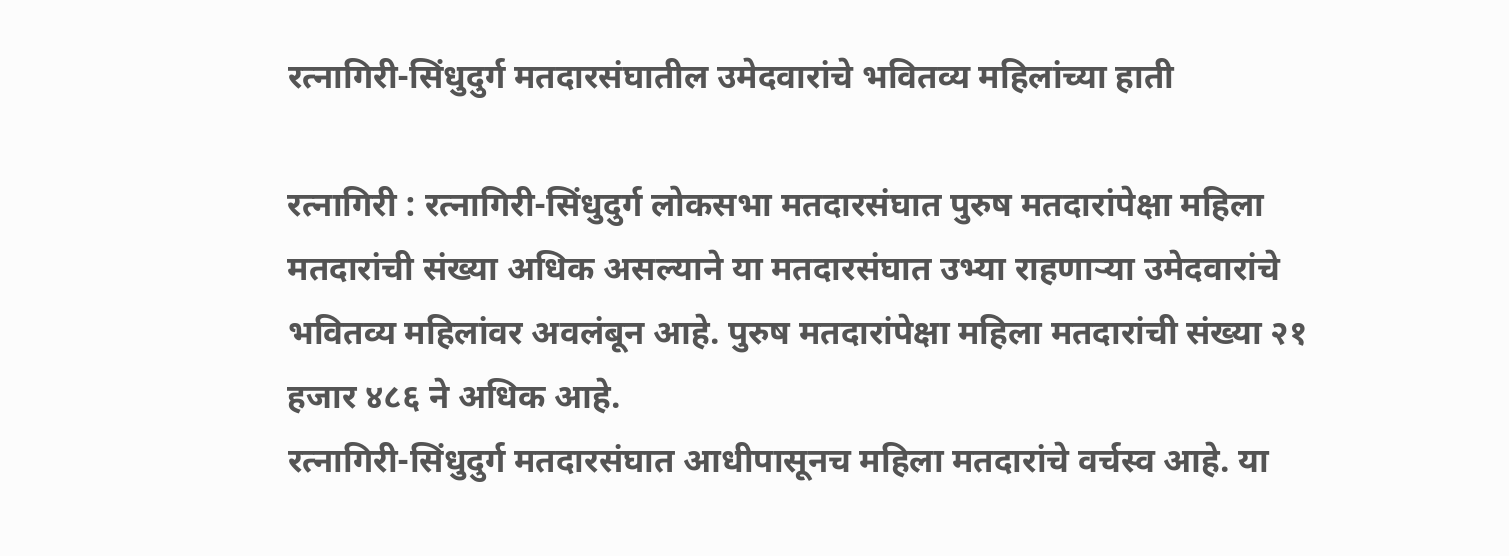रत्नागिरी-सिंधुदुर्ग मतदारसंघातील उमेदवारांचे भवितव्य महिलांच्या हाती

रत्नागिरी : रत्नागिरी-सिंधुदुर्ग लोकसभा मतदारसंघात पुरुष मतदारांपेक्षा महिला मतदारांची संख्या अधिक असल्याने या मतदारसंघात उभ्या राहणाऱ्या उमेदवारांचे भवितव्य महिलांवर अवलंबून आहे. पुरुष मतदारांपेक्षा महिला मतदारांची संख्या २१ हजार ४८६ ने अधिक आहे.
रत्नागिरी-सिंधुदुर्ग मतदारसंघात आधीपासूनच महिला मतदारांचे वर्चस्व आहे. या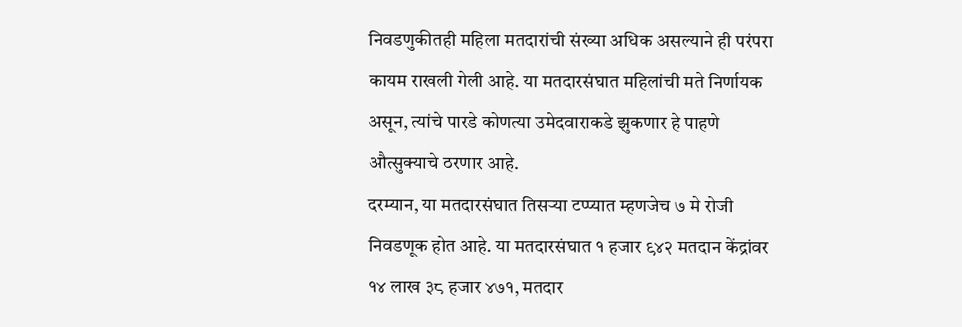निवडणुकीतही महिला मतदारांची संख्या अधिक असल्याने ही परंपरा कायम राखली गेली आहे. या मतदारसंघात महिलांची मते निर्णायक असून, त्यांचे पारडे कोणत्या उमेदवाराकडे झुकणार हे पाहणे औत्सुक्याचे ठरणार आहे.
दरम्यान, या मतदारसंघात तिसऱ्या टप्प्यात म्हणजेच ७ मे रोजी निवडणूक होत आहे. या मतदारसंघात १ हजार ९४२ मतदान केंद्रांवर १४ लाख ३८ हजार ४७१, मतदार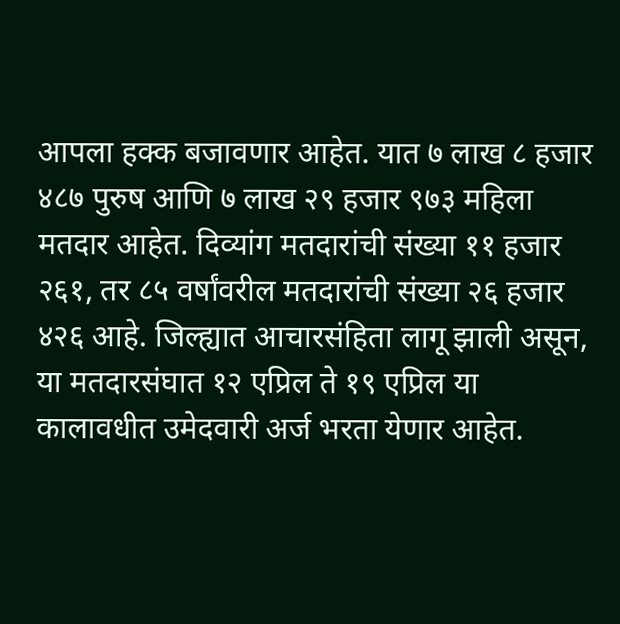आपला हक्क बजावणार आहेत. यात ७ लाख ८ हजार ४८७ पुरुष आणि ७ लाख २९ हजार ९७३ महिला मतदार आहेत. दिव्यांग मतदारांची संख्या ११ हजार २६१, तर ८५ वर्षांवरील मतदारांची संख्या २६ हजार ४२६ आहे. जिल्ह्यात आचारसंहिता लागू झाली असून, या मतदारसंघात १२ एप्रिल ते १९ एप्रिल या कालावधीत उमेदवारी अर्ज भरता येणार आहेत.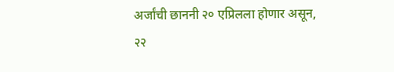अर्जांची छाननी २० एप्रिलला होणार असून, २२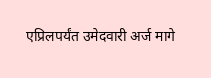एप्रिलपर्यंत उमेदवारी अर्ज मागे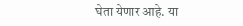घेता येणार आहे. या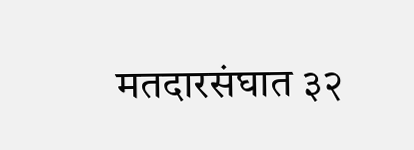मतदारसंघात ३२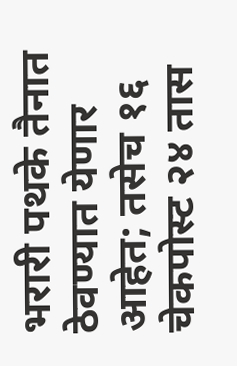भरारी पथके तैनात ठेवण्यात येणार आहेत; तसेच १६ चेकपोस्ट २४ तास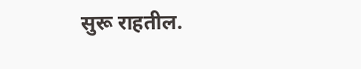सुरू राहतील.